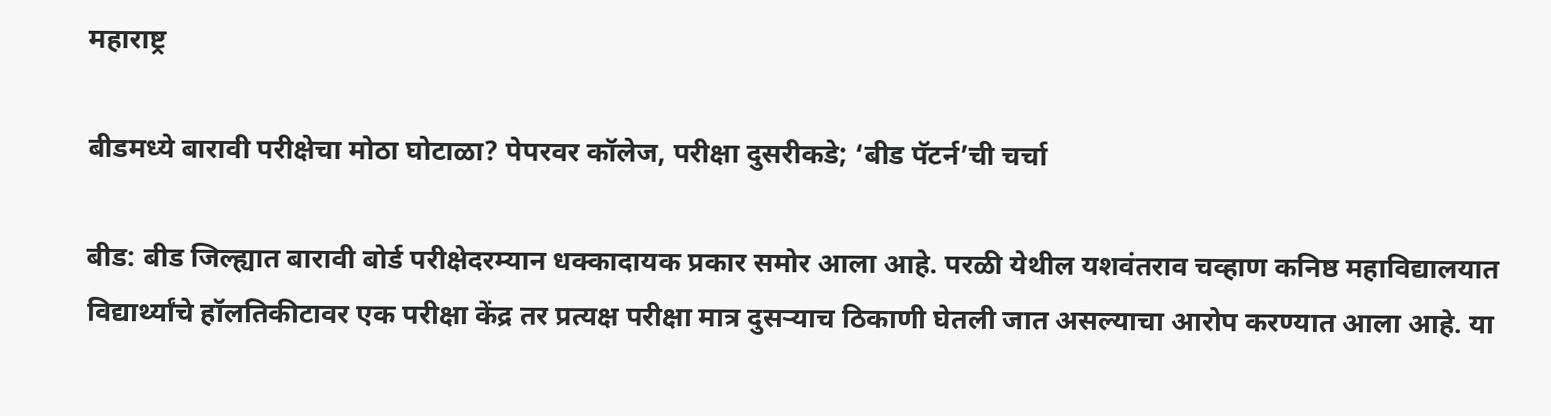महाराष्ट्र

बीडमध्ये बारावी परीक्षेचा मोठा घोटाळा? पेपरवर कॉलेज, परीक्षा दुसरीकडे; ‘बीड पॅटर्न’ची चर्चा

बीड: बीड जिल्ह्यात बारावी बोर्ड परीक्षेदरम्यान धक्कादायक प्रकार समोर आला आहे. परळी येथील यशवंतराव चव्हाण कनिष्ठ महाविद्यालयात विद्यार्थ्यांचे हॉलतिकीटावर एक परीक्षा केंद्र तर प्रत्यक्ष परीक्षा मात्र दुसऱ्याच ठिकाणी घेतली जात असल्याचा आरोप करण्यात आला आहे. या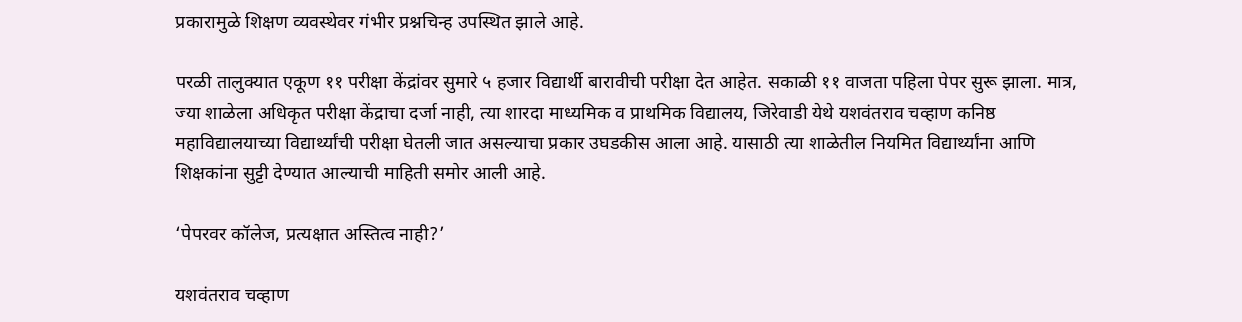प्रकारामुळे शिक्षण व्यवस्थेवर गंभीर प्रश्नचिन्ह उपस्थित झाले आहे.

परळी तालुक्यात एकूण ११ परीक्षा केंद्रांवर सुमारे ५ हजार विद्यार्थी बारावीची परीक्षा देत आहेत. सकाळी ११ वाजता पहिला पेपर सुरू झाला. मात्र, ज्या शाळेला अधिकृत परीक्षा केंद्राचा दर्जा नाही, त्या शारदा माध्यमिक व प्राथमिक विद्यालय, जिरेवाडी येथे यशवंतराव चव्हाण कनिष्ठ महाविद्यालयाच्या विद्यार्थ्यांची परीक्षा घेतली जात असल्याचा प्रकार उघडकीस आला आहे. यासाठी त्या शाळेतील नियमित विद्यार्थ्यांना आणि शिक्षकांना सुट्टी देण्यात आल्याची माहिती समोर आली आहे.

‘पेपरवर कॉलेज, प्रत्यक्षात अस्तित्व नाही?’

यशवंतराव चव्हाण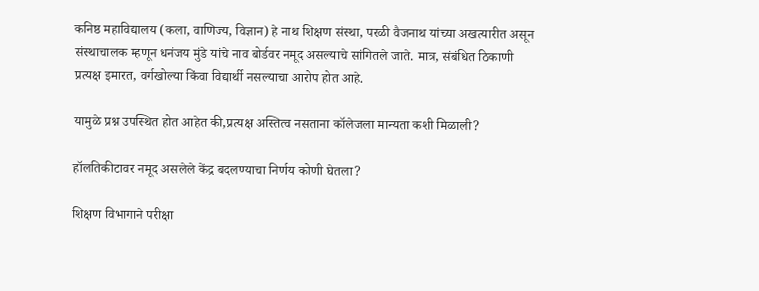कनिष्ठ महाविद्यालय (कला, वाणिज्य, विज्ञान) हे नाथ शिक्षण संस्था, परळी वैजनाथ यांच्या अखत्यारीत असून संस्थाचालक म्हणून धनंजय मुंडे यांचे नाव बोर्डवर नमूद असल्याचे सांगितले जाते. मात्र, संबंधित ठिकाणी प्रत्यक्ष इमारत, वर्गखोल्या किंवा विद्यार्थी नसल्याचा आरोप होत आहे.

यामुळे प्रश्न उपस्थित होत आहेत की,प्रत्यक्ष अस्तित्व नसताना कॉलेजला मान्यता कशी मिळाली?

हॉलतिकीटावर नमूद असलेले केंद्र बदलण्याचा निर्णय कोणी घेतला?

शिक्षण विभागाने परीक्षा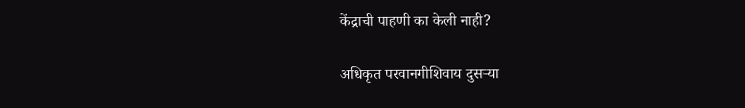केंद्राची पाहणी का केली नाही?

अधिकृत परवानगीशिवाय दुसऱ्या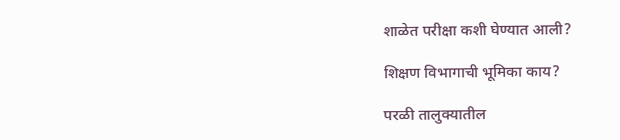शाळेत परीक्षा कशी घेण्यात आली?

शिक्षण विभागाची भूमिका काय?

परळी तालुक्यातील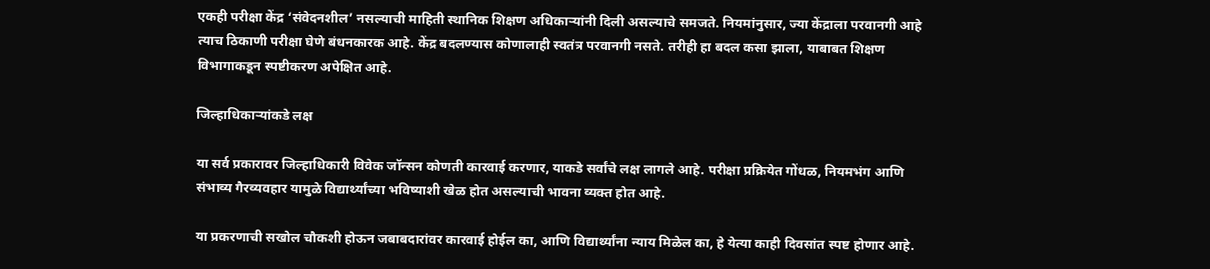एकही परीक्षा केंद्र ‘संवेदनशील’ नसल्याची माहिती स्थानिक शिक्षण अधिकाऱ्यांनी दिली असल्याचे समजते. नियमांनुसार, ज्या केंद्राला परवानगी आहे त्याच ठिकाणी परीक्षा घेणे बंधनकारक आहे. केंद्र बदलण्यास कोणालाही स्वतंत्र परवानगी नसते. तरीही हा बदल कसा झाला, याबाबत शिक्षण विभागाकडून स्पष्टीकरण अपेक्षित आहे.

जिल्हाधिकाऱ्यांकडे लक्ष

या सर्व प्रकारावर जिल्हाधिकारी विवेक जॉन्सन कोणती कारवाई करणार, याकडे सर्वांचे लक्ष लागले आहे. परीक्षा प्रक्रियेत गोंधळ, नियमभंग आणि संभाव्य गैरव्यवहार यामुळे विद्यार्थ्यांच्या भविष्याशी खेळ होत असल्याची भावना व्यक्त होत आहे.

या प्रकरणाची सखोल चौकशी होऊन जबाबदारांवर कारवाई होईल का, आणि विद्यार्थ्यांना न्याय मिळेल का, हे येत्या काही दिवसांत स्पष्ट होणार आहे.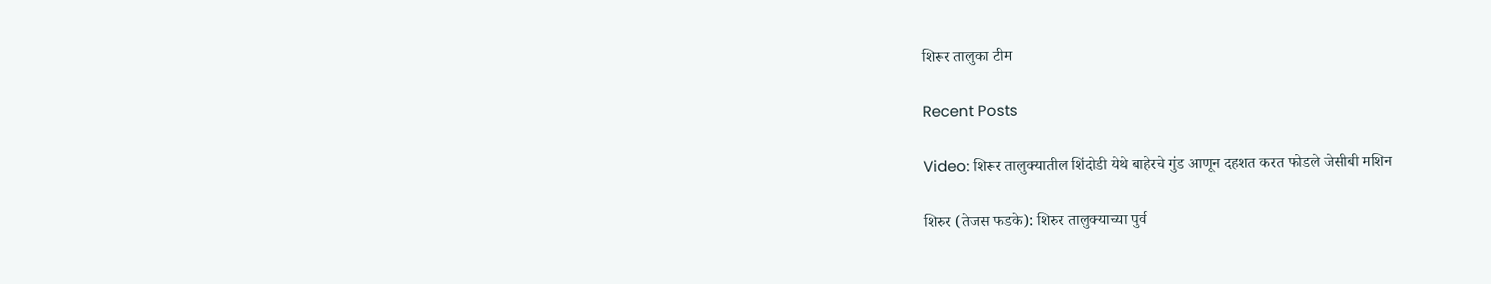शिरूर तालुका टीम

Recent Posts

Video: शिरूर तालुक्यातील शिंदोडी येथे बाहेरचे गुंड आणून दहशत करत फोडले जेसीबी मशिन

शिरुर (तेजस फडके): शिरुर तालुक्याच्या पुर्व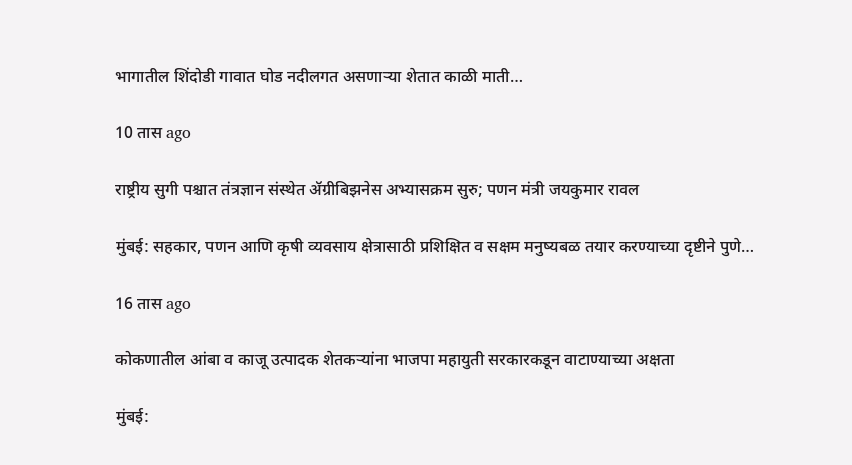भागातील शिंदोडी गावात घोड नदीलगत असणाऱ्या शेतात काळी माती…

10 तास ago

राष्ट्रीय सुगी पश्चात तंत्रज्ञान संस्थेत ॲग्रीबिझनेस अभ्यासक्रम सुरु; पणन मंत्री जयकुमार रावल

मुंबई: सहकार, पणन आणि कृषी व्यवसाय क्षेत्रासाठी प्रशिक्षित व सक्षम मनुष्यबळ तयार करण्याच्या दृष्टीने पुणे…

16 तास ago

कोकणातील आंबा व काजू उत्पादक शेतकऱ्यांना भाजपा महायुती सरकारकडून वाटाण्याच्या अक्षता

मुंबई: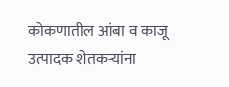कोकणातील आंबा व काजू उत्पादक शेतकऱ्यांना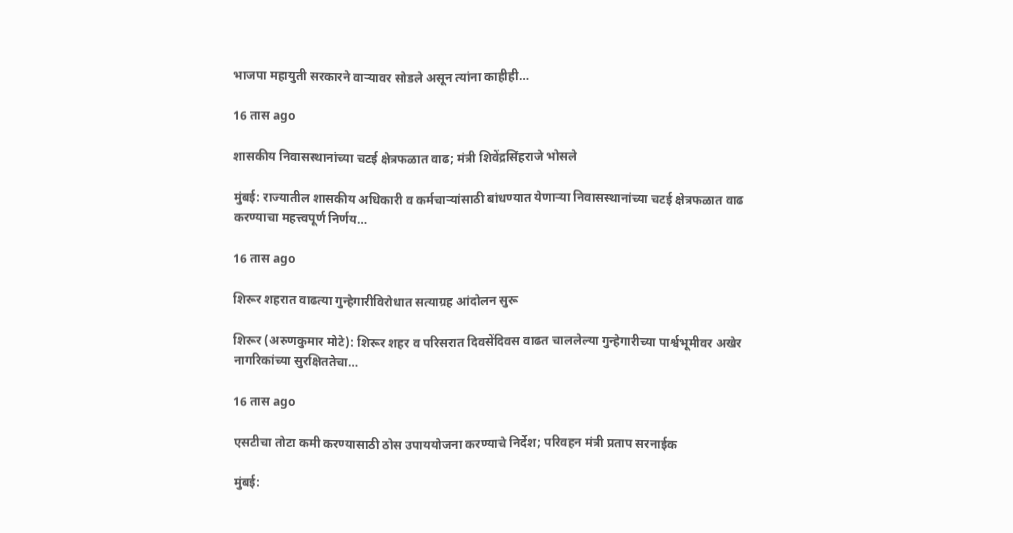भाजपा महायुती सरकारने वाऱ्यावर सोडले असून त्यांना काहीही…

16 तास ago

शासकीय निवासस्थानांच्या चटई क्षेत्रफळात वाढ; मंत्री शिवेंद्रसिंहराजे भोसले

मुंबई: राज्यातील शासकीय अधिकारी व कर्मचाऱ्यांसाठी बांधण्यात येणाऱ्या निवासस्थानांच्या चटई क्षेत्रफळात वाढ करण्याचा महत्त्वपूर्ण निर्णय…

16 तास ago

शिरूर शहरात वाढत्या गुन्हेगारीविरोधात सत्याग्रह आंदोलन सुरू

शिरूर (अरुणकुमार मोटे): शिरूर शहर व परिसरात दिवसेंदिवस वाढत चाललेल्या गुन्हेगारीच्या पार्श्वभूमीवर अखेर नागरिकांच्या सुरक्षिततेचा…

16 तास ago

एसटीचा तोटा कमी करण्यासाठी ठोस उपाययोजना करण्याचे निर्देश; परिवहन मंत्री प्रताप सरनाईक

मुंबई: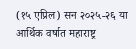(१५ एप्रिल) सन २०२५-२६ या आर्थिक वर्षात महाराष्ट्र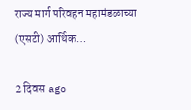राज्य मार्ग परिवहन महामंडळाच्या (एसटी) आर्थिक…

2 दिवस ago